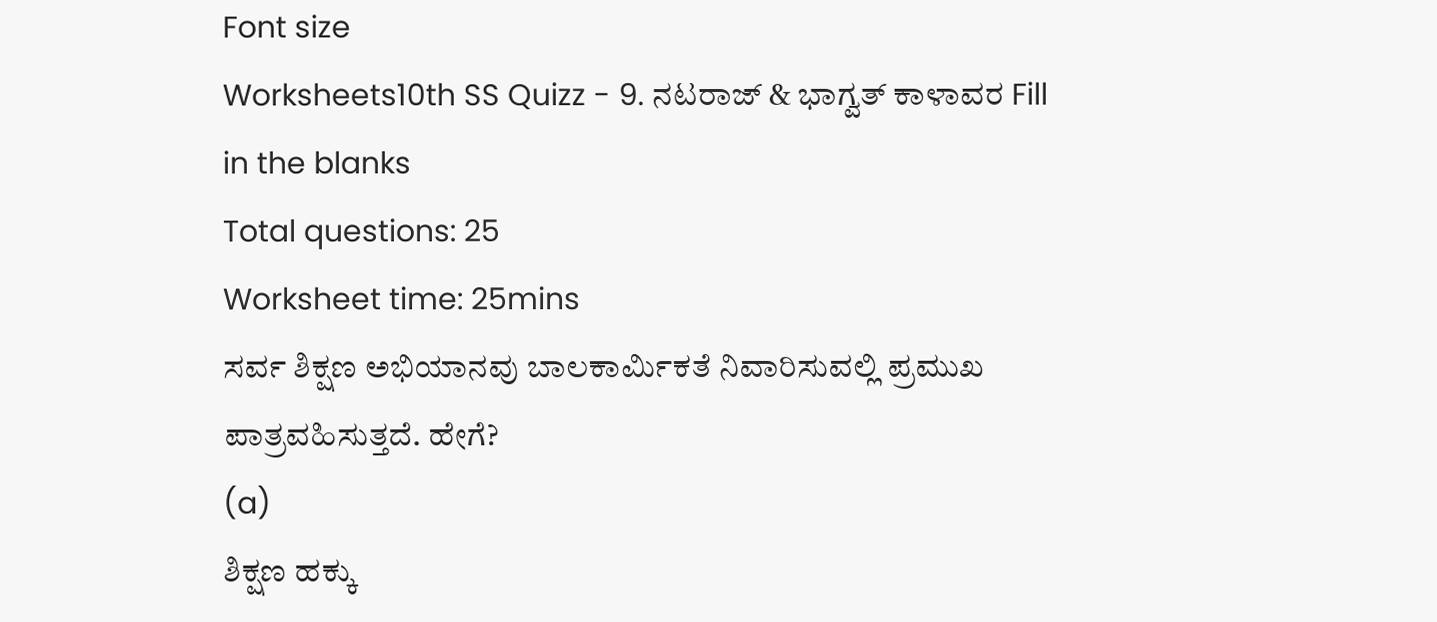Font size
Worksheets10th SS Quizz - 9. ನಟರಾಜ್ & ಭಾಗ್ವತ್ ಕಾಳಾವರ Fill in the blanks
Total questions: 25
Worksheet time: 25mins
ಸರ್ವ ಶಿಕ್ಷಣ ಅಭಿಯಾನವು ಬಾಲಕಾರ್ಮಿಕತೆ ನಿವಾರಿಸುವಲ್ಲಿ ಪ್ರಮುಖ ಪಾತ್ರವಹಿಸುತ್ತದೆ. ಹೇಗೆ?
(a)
ಶಿಕ್ಷಣ ಹಕ್ಕು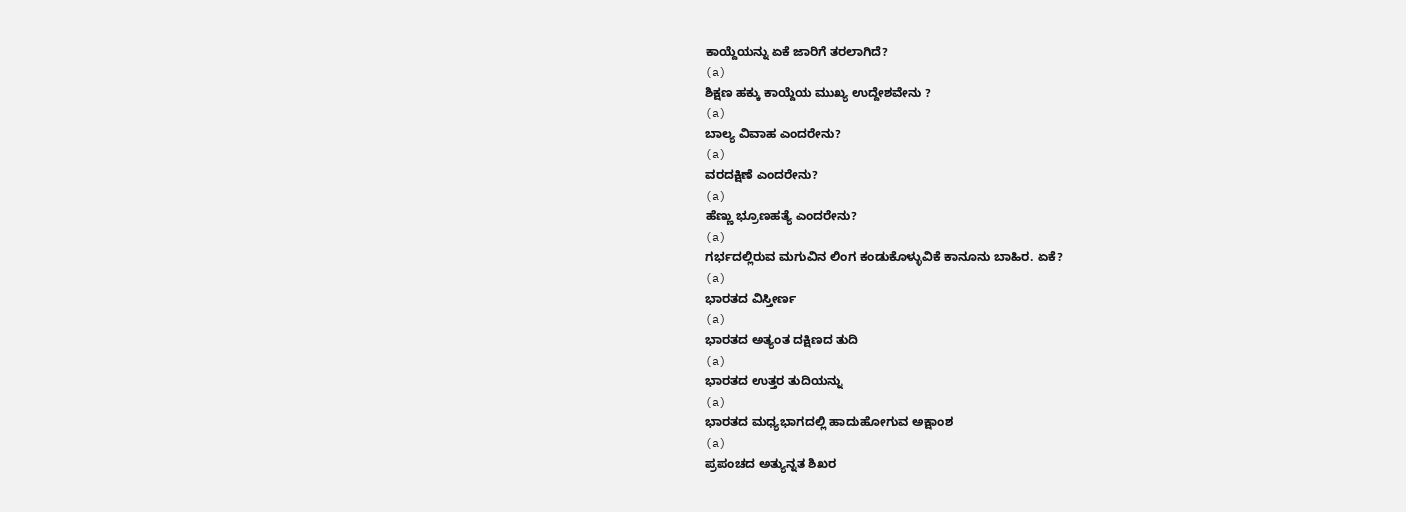ಕಾಯ್ದೆಯನ್ನು ಏಕೆ ಜಾರಿಗೆ ತರಲಾಗಿದೆ?
(a)
ಶಿಕ್ಷಣ ಹಕ್ಕು ಕಾಯ್ದೆಯ ಮುಖ್ಯ ಉದ್ದೇಶವೇನು ?
(a)
ಬಾಲ್ಯ ವಿವಾಹ ಎಂದರೇನು?
(a)
ವರದಕ್ಷಿಣೆ ಎಂದರೇನು?
(a)
ಹೆಣ್ಣು ಭ್ರೂಣಹತ್ಯೆ ಎಂದರೇನು?
(a)
ಗರ್ಭದಲ್ಲಿರುವ ಮಗುವಿನ ಲಿಂಗ ಕಂಡುಕೊಳ್ಳುವಿಕೆ ಕಾನೂನು ಬಾಹಿರ. ಏಕೆ?
(a)
ಭಾರತದ ವಿಸ್ತೀರ್ಣ
(a)
ಭಾರತದ ಅತ್ಯಂತ ದಕ್ಷಿಣದ ತುದಿ
(a)
ಭಾರತದ ಉತ್ತರ ತುದಿಯನ್ನು
(a)
ಭಾರತದ ಮಧ್ಯಭಾಗದಲ್ಲಿ ಹಾದುಹೋಗುವ ಅಕ್ಷಾಂಶ
(a)
ಪ್ರಪಂಚದ ಅತ್ಯುನ್ನತ ಶಿಖರ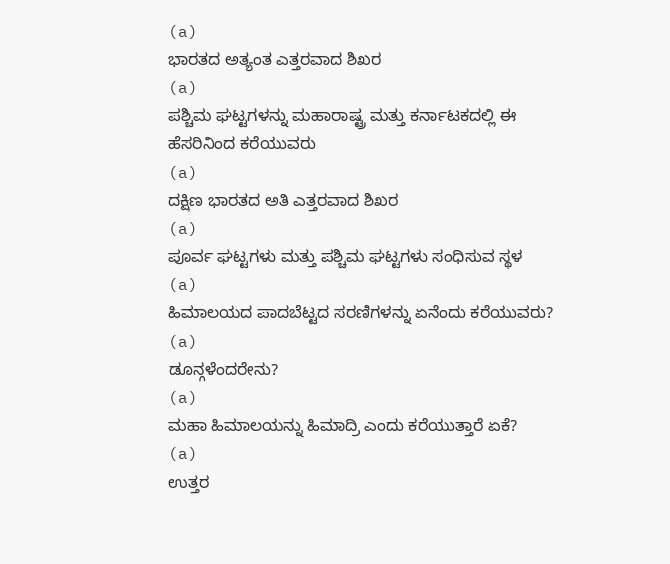(a)
ಭಾರತದ ಅತ್ಯಂತ ಎತ್ತರವಾದ ಶಿಖರ
(a)
ಪಶ್ಚಿಮ ಘಟ್ಟಗಳನ್ನು ಮಹಾರಾಷ್ಟ್ರ ಮತ್ತು ಕರ್ನಾಟಕದಲ್ಲಿ ಈ ಹೆಸರಿನಿಂದ ಕರೆಯುವರು
(a)
ದಕ್ಷಿಣ ಭಾರತದ ಅತಿ ಎತ್ತರವಾದ ಶಿಖರ
(a)
ಪೂರ್ವ ಘಟ್ಟಗಳು ಮತ್ತು ಪಶ್ಚಿಮ ಘಟ್ಟಗಳು ಸಂಧಿಸುವ ಸ್ಥಳ
(a)
ಹಿಮಾಲಯದ ಪಾದಬೆಟ್ಟದ ಸರಣಿಗಳನ್ನು ಏನೆಂದು ಕರೆಯುವರು?
(a)
ಡೂನ್ಗಳೆಂದರೇನು?
(a)
ಮಹಾ ಹಿಮಾಲಯನ್ನು ಹಿಮಾದ್ರಿ ಎಂದು ಕರೆಯುತ್ತಾರೆ ಏಕೆ?
(a)
ಉತ್ತರ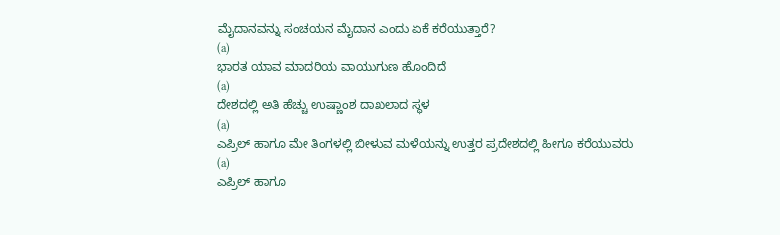ಮೈದಾನವನ್ನು ಸಂಚಯನ ಮೈದಾನ ಎಂದು ಏಕೆ ಕರೆಯುತ್ತಾರೆ?
(a)
ಭಾರತ ಯಾವ ಮಾದರಿಯ ವಾಯುಗುಣ ಹೊಂದಿದೆ
(a)
ದೇಶದಲ್ಲಿ ಅತಿ ಹೆಚ್ಚು ಉಷ್ಣಾಂಶ ದಾಖಲಾದ ಸ್ಥಳ
(a)
ಎಪ್ರಿಲ್ ಹಾಗೂ ಮೇ ತಿಂಗಳಲ್ಲಿ ಬೀಳುವ ಮಳೆಯನ್ನು ಉತ್ತರ ಪ್ರದೇಶದಲ್ಲಿ ಹೀಗೂ ಕರೆಯುವರು
(a)
ಎಪ್ರಿಲ್ ಹಾಗೂ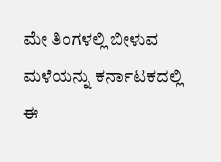ಮೇ ತಿಂಗಳಲ್ಲಿ ಬೀಳುವ ಮಳೆಯನ್ನು ಕರ್ನಾಟಕದಲ್ಲಿ ಈ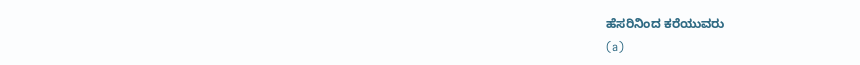ಹೆಸರಿನಿಂದ ಕರೆಯುವರು
(a)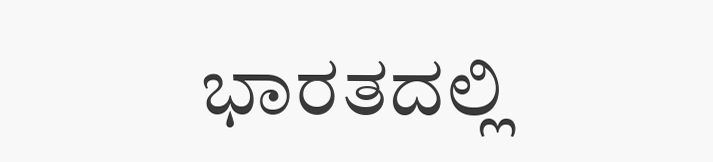ಭಾರತದಲ್ಲಿ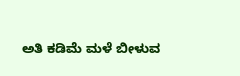ಅತಿ ಕಡಿಮೆ ಮಳೆ ಬೀಳುವ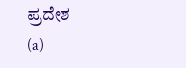ಪ್ರದೇಶ
(a)